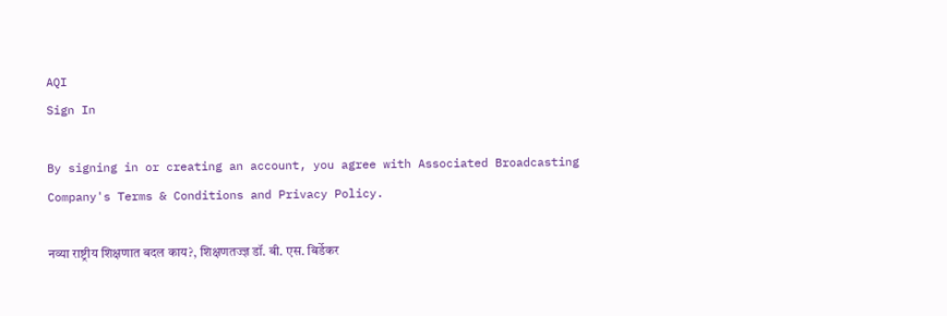AQI
Sign In

By signing in or creating an account, you agree with Associated Broadcasting Company's Terms & Conditions and Privacy Policy.

नव्या राष्ट्रीय शिक्षणात बदल काय?, शिक्षणतज्ज्ञ डॉ. बी. एस. बिर्डेकर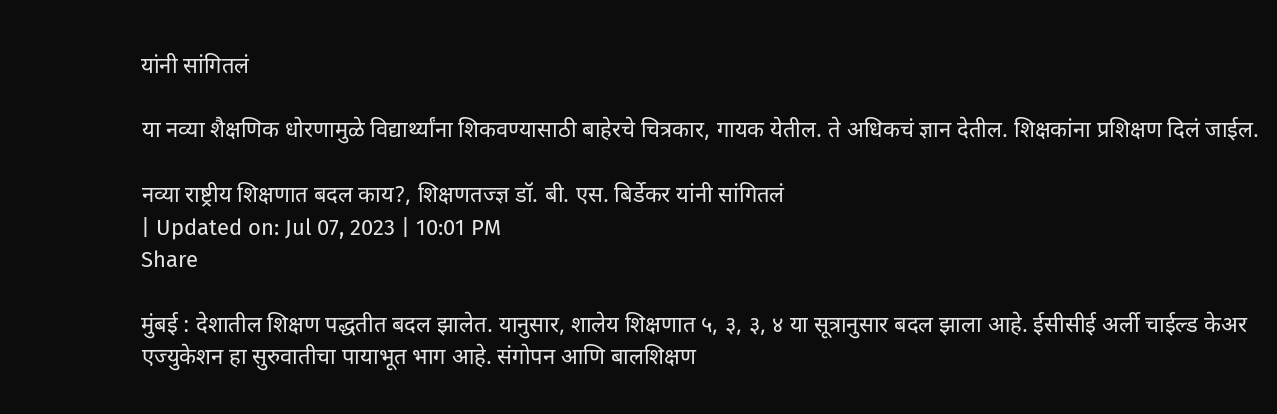यांनी सांगितलं

या नव्या शैक्षणिक धोरणामुळे विद्यार्थ्यांना शिकवण्यासाठी बाहेरचे चित्रकार, गायक येतील. ते अधिकचं ज्ञान देतील. शिक्षकांना प्रशिक्षण दिलं जाईल.

नव्या राष्ट्रीय शिक्षणात बदल काय?, शिक्षणतज्ज्ञ डॉ. बी. एस. बिर्डेकर यांनी सांगितलं
| Updated on: Jul 07, 2023 | 10:01 PM
Share

मुंबई : देशातील शिक्षण पद्धतीत बदल झालेत. यानुसार, शालेय शिक्षणात ५, ३, ३, ४ या सूत्रानुसार बदल झाला आहे. ईसीसीई अर्ली चाईल्ड केअर एज्युकेशन हा सुरुवातीचा पायाभूत भाग आहे. संगोपन आणि बालशिक्षण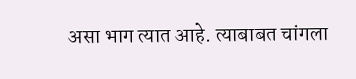असा भाग त्यात आहे. त्याबाबत चांगला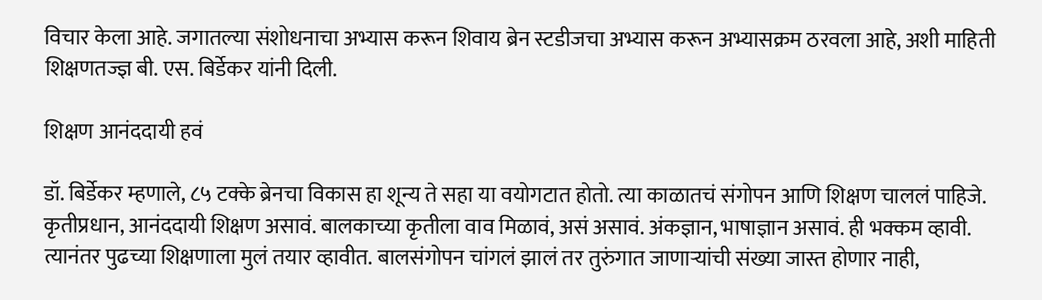विचार केला आहे. जगातल्या संशोधनाचा अभ्यास करून शिवाय ब्रेन स्टडीजचा अभ्यास करून अभ्यासक्रम ठरवला आहे, अशी माहिती शिक्षणतज्ज्ञ बी. एस. बिर्डेकर यांनी दिली.

शिक्षण आनंददायी हवं

डॉ. बिर्डेकर म्हणाले, ८५ टक्के ब्रेनचा विकास हा शून्य ते सहा या वयोगटात होतो. त्या काळातचं संगोपन आणि शिक्षण चाललं पाहिजे. कृतीप्रधान, आनंददायी शिक्षण असावं. बालकाच्या कृतीला वाव मिळावं, असं असावं. अंकज्ञान, भाषाज्ञान असावं. ही भक्कम व्हावी. त्यानंतर पुढच्या शिक्षणाला मुलं तयार व्हावीत. बालसंगोपन चांगलं झालं तर तुरुंगात जाणाऱ्यांची संख्या जास्त होणार नाही,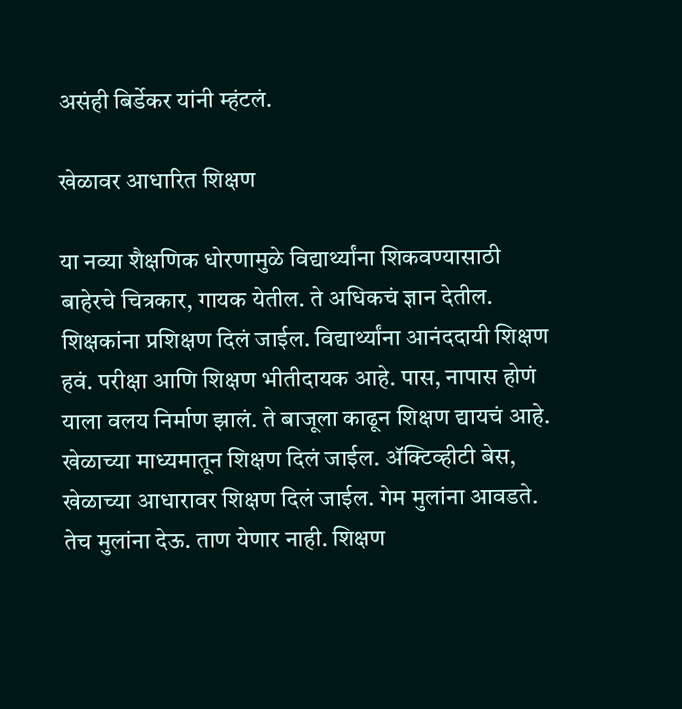असंही बिर्डेकर यांनी म्हंटलं.

खेळावर आधारित शिक्षण

या नव्या शैक्षणिक धोरणामुळे विद्यार्थ्यांना शिकवण्यासाठी बाहेरचे चित्रकार, गायक येतील. ते अधिकचं ज्ञान देतील. शिक्षकांना प्रशिक्षण दिलं जाईल. विद्यार्थ्यांना आनंददायी शिक्षण हवं. परीक्षा आणि शिक्षण भीतीदायक आहे. पास, नापास होणं याला वलय निर्माण झालं. ते बाजूला काढून शिक्षण द्यायचं आहे. खेळाच्या माध्यमातून शिक्षण दिलं जाईल. ॲक्टिव्हीटी बेस, खेळाच्या आधारावर शिक्षण दिलं जाईल. गेम मुलांना आवडते. तेच मुलांना देऊ. ताण येणार नाही. शिक्षण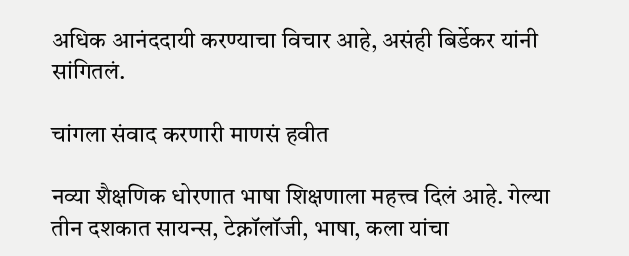अधिक आनंददायी करण्याचा विचार आहे, असंही बिर्डेकर यांनी सांगितलं.

चांगला संवाद करणारी माणसं हवीत

नव्या शैक्षणिक धोरणात भाषा शिक्षणाला महत्त्व दिलं आहे. गेल्या तीन दशकात सायन्स, टेक्नॉलॉजी, भाषा, कला यांचा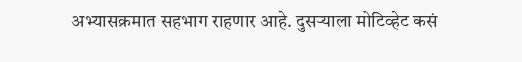अभ्यासक्रमात सहभाग राहणार आहे. दुसऱ्याला मोटिव्हेट कसं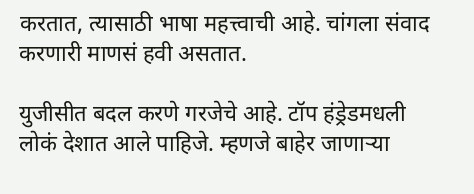करतात, त्यासाठी भाषा महत्त्वाची आहे. चांगला संवाद करणारी माणसं हवी असतात.

युजीसीत बदल करणे गरजेचे आहे. टॉप हंड्रेडमधली लोकं देशात आले पाहिजे. म्हणजे बाहेर जाणाऱ्या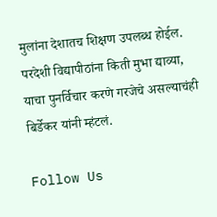मुलांना देशातच शिक्षण उपलब्ध होईल. परदेशी विद्यापीठांना किती मुभा द्याव्या, याचा पुनर्विचार करणे गरजेचे असल्याचंही बिर्डेकर यांनी म्हंटलं.

Follow Us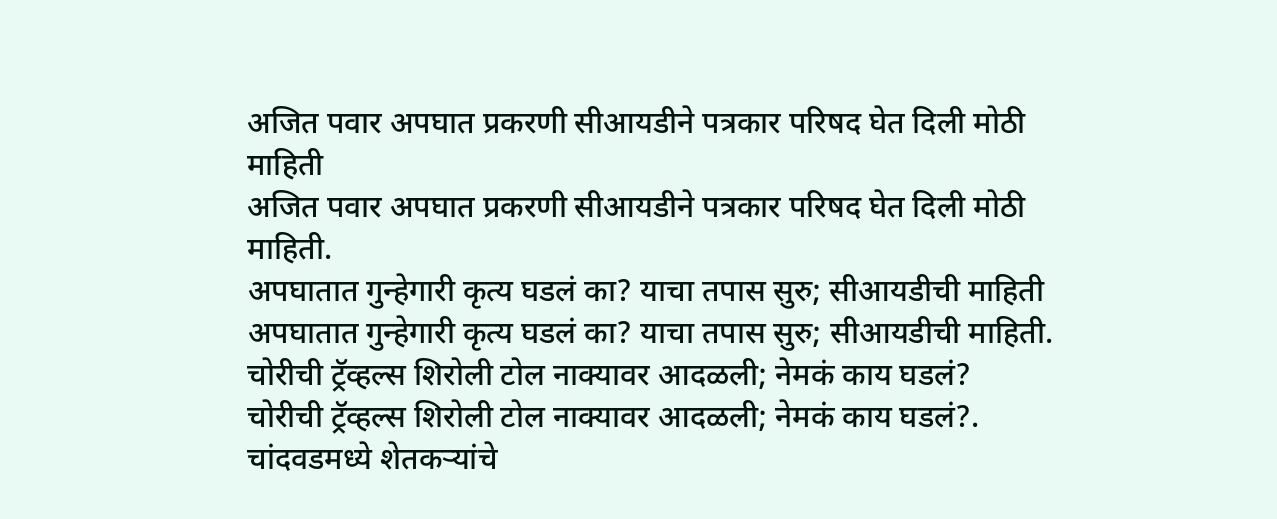अजित पवार अपघात प्रकरणी सीआयडीने पत्रकार परिषद घेत दिली मोठी माहिती
अजित पवार अपघात प्रकरणी सीआयडीने पत्रकार परिषद घेत दिली मोठी माहिती.
अपघातात गुन्हेगारी कृत्य घडलं का? याचा तपास सुरु; सीआयडीची माहिती
अपघातात गुन्हेगारी कृत्य घडलं का? याचा तपास सुरु; सीआयडीची माहिती.
चोरीची ट्रॅव्हल्स शिरोली टोल नाक्यावर आदळली; नेमकं काय घडलं?
चोरीची ट्रॅव्हल्स शिरोली टोल नाक्यावर आदळली; नेमकं काय घडलं?.
चांदवडमध्ये शेतकऱ्यांचे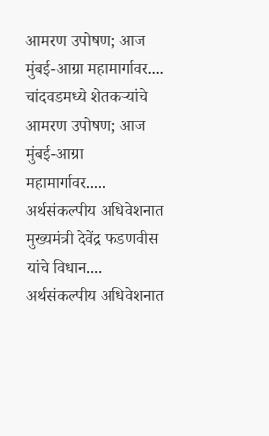आमरण उपोषण; आज मुंबई-आग्रा महामार्गावर....
चांदवडमध्ये शेतकऱ्यांचे आमरण उपोषण; आज मुंबई-आग्रा महामार्गावर.....
अर्थसंकल्पीय अधिवेशनात मुख्यमंत्री देवेंद्र फडणवीस यांचे विधान....
अर्थसंकल्पीय अधिवेशनात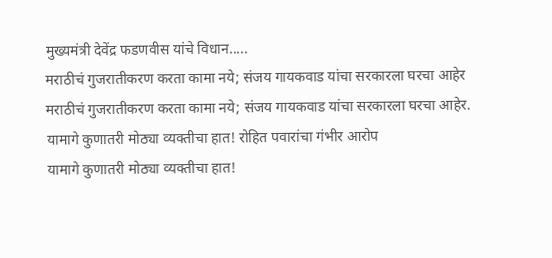मुख्यमंत्री देवेंद्र फडणवीस यांचे विधान.....
मराठीचं गुजरातीकरण करता कामा नये; संजय गायकवाड यांचा सरकारला घरचा आहेर
मराठीचं गुजरातीकरण करता कामा नये; संजय गायकवाड यांचा सरकारला घरचा आहेर.
यामागे कुणातरी मोठ्या व्यक्तीचा हात! रोहित पवारांचा गंभीर आरोप
यामागे कुणातरी मोठ्या व्यक्तीचा हात!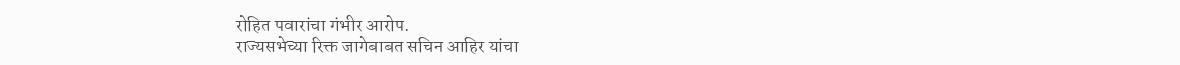रोहित पवारांचा गंभीर आरोप.
राज्यसभेच्या रिक्त जागेबाबत सचिन आहिर यांचा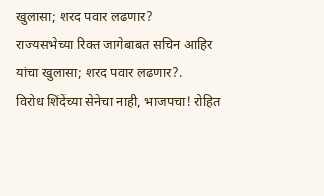खुलासा; शरद पवार लढणार?
राज्यसभेच्या रिक्त जागेबाबत सचिन आहिर यांचा खुलासा; शरद पवार लढणार?.
विरोध शिंदेंच्या सेनेचा नाही, भाजपचा! रोहित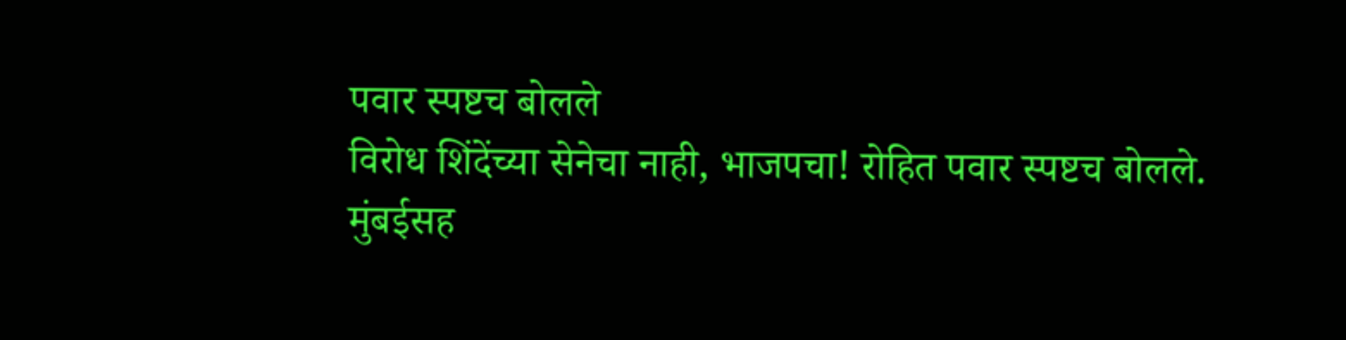पवार स्पष्टच बोलले
विरोध शिंदेंच्या सेनेचा नाही, भाजपचा! रोहित पवार स्पष्टच बोलले.
मुंबईसह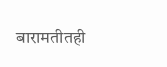बारामतीतही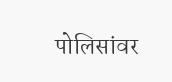पोलिसांवर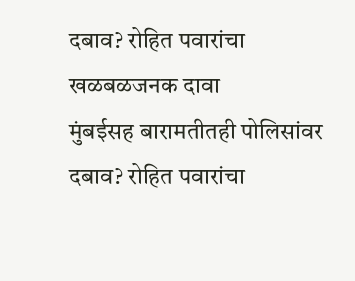दबाव? रोहित पवारांचा खळबळजनक दावा
मुंबईसह बारामतीतही पोलिसांवर दबाव? रोहित पवारांचा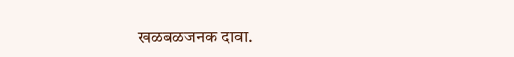खळबळजनक दावा.